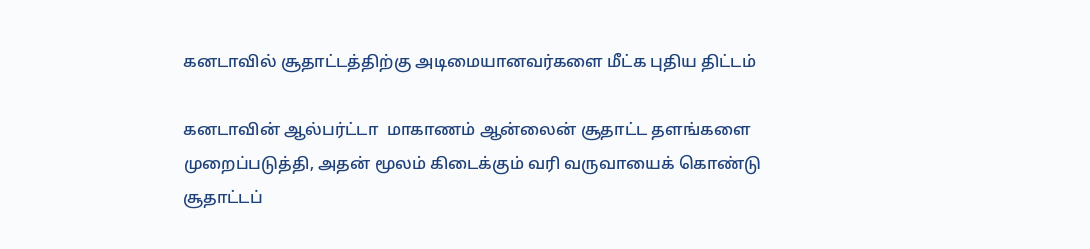கனடாவில் சூதாட்டத்திற்கு அடிமையானவர்களை மீட்க புதிய திட்டம்

கனடாவின் ஆல்பர்ட்டா  மாகாணம் ஆன்லைன் சூதாட்ட தளங்களை முறைப்படுத்தி, அதன் மூலம் கிடைக்கும் வரி வருவாயைக் கொண்டு சூதாட்டப்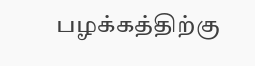பழக்கத்திற்கு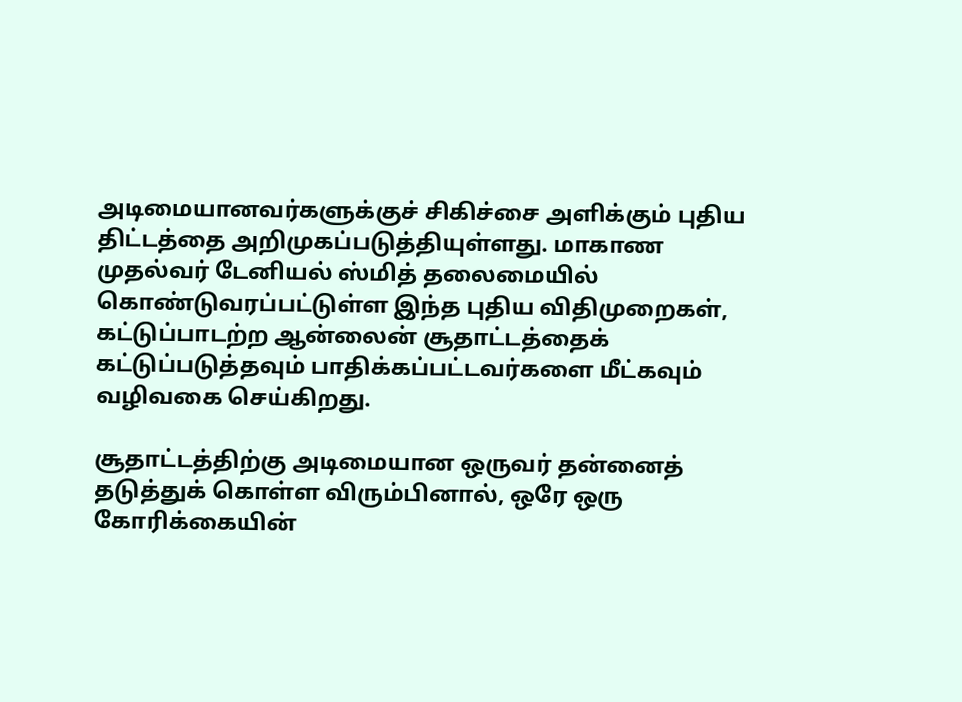அடிமையானவர்களுக்குச் சிகிச்சை அளிக்கும் புதிய திட்டத்தை அறிமுகப்படுத்தியுள்ளது. மாகாண முதல்வர் டேனியல் ஸ்மித் தலைமையில் கொண்டுவரப்பட்டுள்ள இந்த புதிய விதிமுறைகள், கட்டுப்பாடற்ற ஆன்லைன் சூதாட்டத்தைக் கட்டுப்படுத்தவும் பாதிக்கப்பட்டவர்களை மீட்கவும் வழிவகை செய்கிறது.

சூதாட்டத்திற்கு அடிமையான ஒருவர் தன்னைத் தடுத்துக் கொள்ள விரும்பினால், ஒரே ஒரு கோரிக்கையின்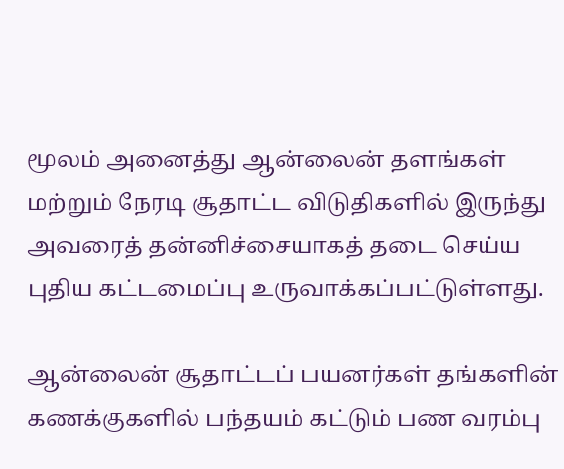மூலம் அனைத்து ஆன்லைன் தளங்கள் மற்றும் நேரடி சூதாட்ட விடுதிகளில் இருந்து அவரைத் தன்னிச்சையாகத் தடை செய்ய புதிய கட்டமைப்பு உருவாக்கப்பட்டுள்ளது.

ஆன்லைன் சூதாட்டப் பயனர்கள் தங்களின் கணக்குகளில் பந்தயம் கட்டும் பண வரம்பு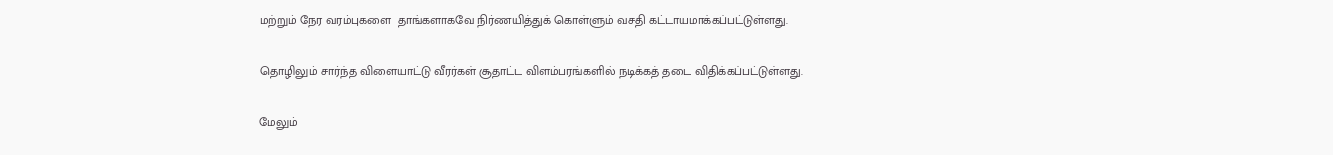மற்றும் நேர வரம்புகளை  தாங்களாகவே நிர்ணயித்துக் கொள்ளும் வசதி கட்டாயமாக்கப்பட்டுள்ளது.

தொழிலும் சார்ந்த விளையாட்டு வீரர்கள் சூதாட்ட விளம்பரங்களில் நடிக்கத் தடை விதிக்கப்பட்டுள்ளது.

மேலும்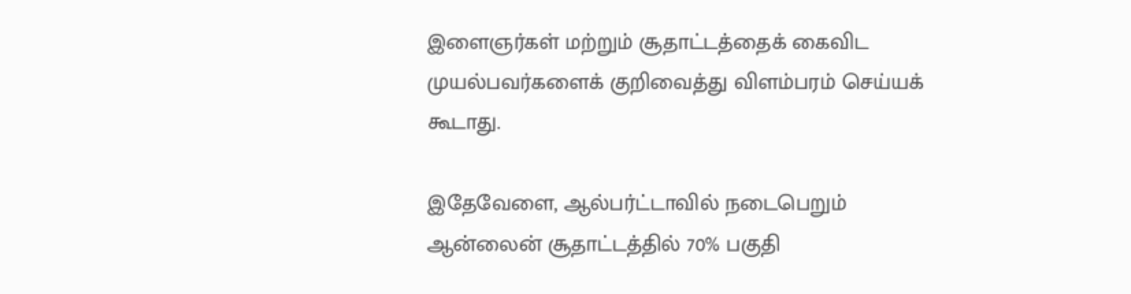இளைஞர்கள் மற்றும் சூதாட்டத்தைக் கைவிட முயல்பவர்களைக் குறிவைத்து விளம்பரம் செய்யக் கூடாது.

இதேவேளை, ஆல்பர்ட்டாவில் நடைபெறும் ஆன்லைன் சூதாட்டத்தில் 70% பகுதி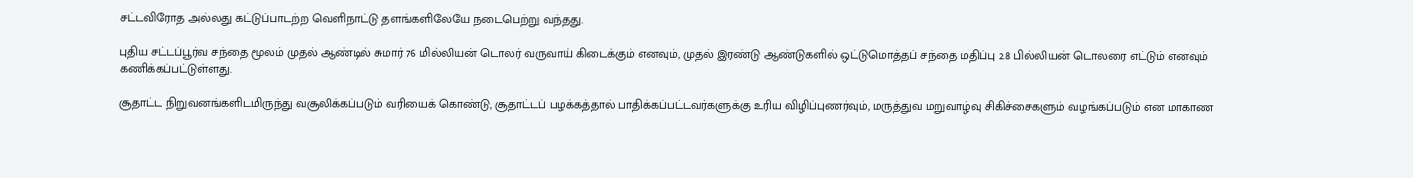சட்டவிரோத அல்லது கட்டுப்பாடற்ற வெளிநாட்டு தளங்களிலேயே நடைபெற்று வந்தது.

புதிய சட்டப்பூர்வ சந்தை மூலம் முதல் ஆண்டில் சுமார் 76 மில்லியன் டொலர் வருவாய் கிடைக்கும் எனவும், முதல் இரண்டு ஆண்டுகளில் ஒட்டுமொத்தப் சந்தை மதிப்பு 2.8 பில்லியன் டொலரை எட்டும் எனவும் கணிக்கப்பட்டுள்ளது.

சூதாட்ட நிறுவனங்களிடமிருந்து வசூலிக்கப்படும் வரியைக் கொண்டு, சூதாட்டப் பழக்கத்தால் பாதிக்கப்பட்டவர்களுக்கு உரிய விழிப்புணர்வும், மருத்துவ மறுவாழ்வு சிகிச்சைகளும் வழங்கப்படும் என மாகாண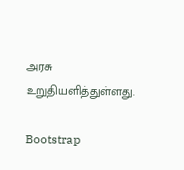அரசு உறுதியளித்துள்ளது.

Bootstrap